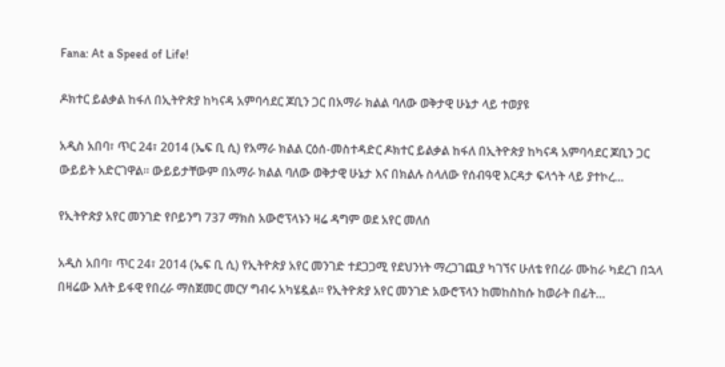Fana: At a Speed of Life!

ዶክተር ይልቃል ከፋለ በኢትዮጵያ ከካናዳ አምባሳደር ጆቢን ጋር በአማራ ክልል ባለው ወቅታዊ ሁኔታ ላይ ተወያዩ

አዲስ አበባ፣ ጥር 24፣ 2014 (ኤፍ ቢ ሲ) የአማራ ክልል ርዕሰ-መስተዳድር ዶክተር ይልቃል ከፋለ በኢትዮጵያ ከካናዳ አምባሳደር ጆቢን ጋር ውይይት አድርገዋል፡፡ ውይይታቸውም በአማራ ክልል ባለው ወቅታዊ ሁኔታ እና በክልሉ ስላለው የሰብዓዊ እርዳታ ፍላጎት ላይ ያተኮረ…

የኢትዮጵያ አየር መንገድ የቦይንግ 737 ማክስ አውሮፕላኑን ዛሬ ዳግም ወደ አየር መለሰ

አዲስ አበባ፣ ጥር 24፣ 2014 (ኤፍ ቢ ሲ) የኢትዮጵያ አየር መንገድ ተደጋጋሚ የደህንነት ማረጋገጪያ ካገኘና ሁለቴ የበረራ ሙከራ ካደረገ በኋላ በዛሬው እለት ይፋዊ የበረራ ማስጀመር መርሃ ግብሩ አካሄዷል። የኢትዮጵያ አየር መንገድ አውሮፕላን ከመከስከሱ ከወራት በፊት…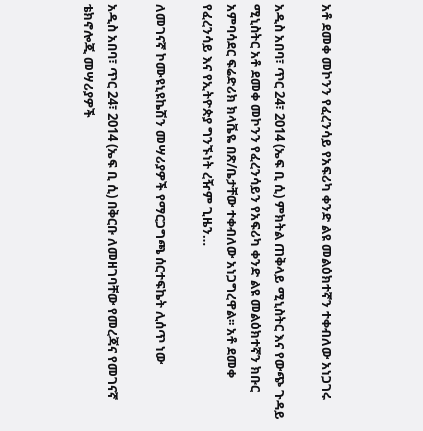አቶ ደመቀ መኮንን የፈረንሳይ የአፍሪካ ቀንድ ልዩ መልዕክተኛን ተቀብለው አነጋገሩ

አዲስ አበባ፣ ጥር 24፣ 2014 (ኤፍ ቢ ሲ) ምክትል ጠቅላይ ሚኒስትር እና የውጭ ጉዳይ ሚኒስትር አቶ ደመቀ መኮንን የፈረንሳይን የአፍሪካ ቀንድ ልዩ መልዕክተኛን ክቡር አምባሳደር ፍሬድሪክ ክላቬዬ በጽ/ቤታቸው ተቀብለው አነጋግረዋል፡፡ አቶ ደመቀ የፈረንሳይ እና የኢትዮጵያ ግንኙነት ረዥም ጊዜን…

ለመገናኛ ኮሙዩኒዩኬሽን መሣሪያዎች የማርጋግጫ ሰርተፍኬት ሊሰጥ ነው

አዲስ አበባ፣ ጥር 24፣ 2014 (ኤፍ ቢ ሲ) በቅርቡ ለመዘገባቸው የመረጃና የመገናኛ ቴክኖሎጂ መሣሪያዎች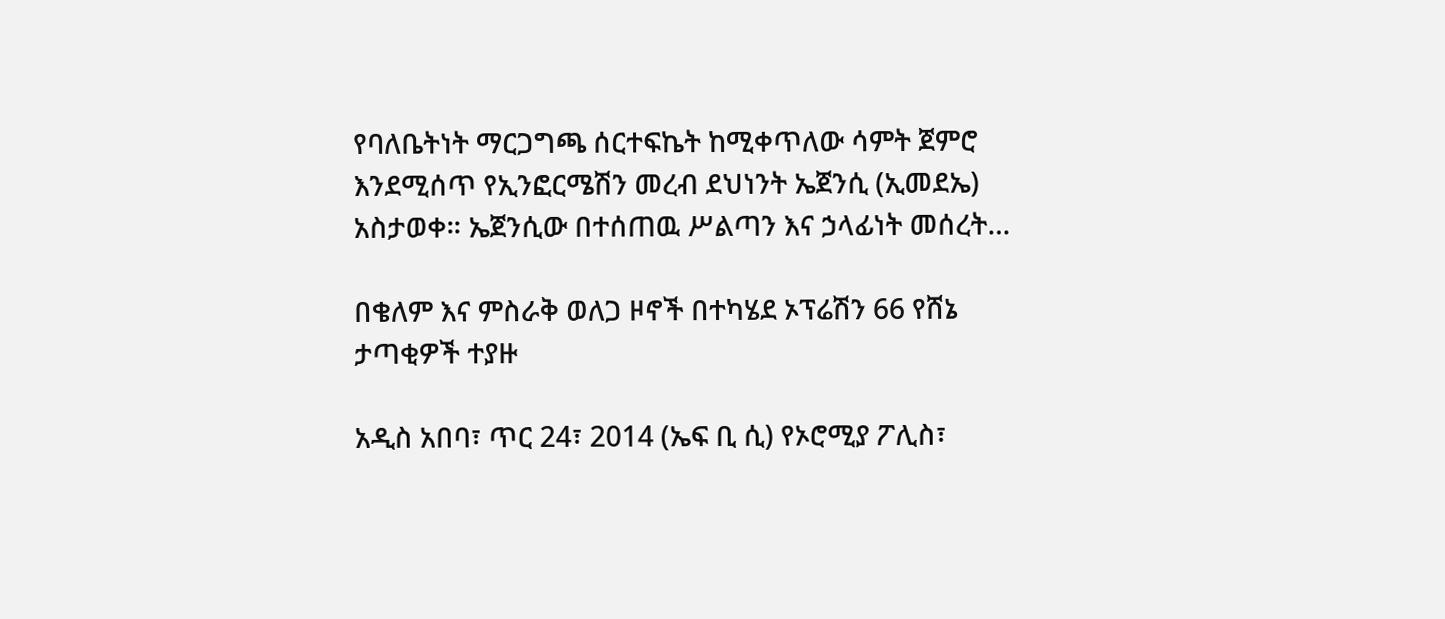የባለቤትነት ማርጋግጫ ሰርተፍኬት ከሚቀጥለው ሳምት ጀምሮ እንደሚሰጥ የኢንፎርሜሽን መረብ ደህነንት ኤጀንሲ (ኢመደኤ) አስታወቀ። ኤጀንሲው በተሰጠዉ ሥልጣን እና ኃላፊነት መሰረት…

በቄለም እና ምስራቅ ወለጋ ዞኖች በተካሄደ ኦፕሬሽን 66 የሸኔ ታጣቂዎች ተያዙ

አዲስ አበባ፣ ጥር 24፣ 2014 (ኤፍ ቢ ሲ) የኦሮሚያ ፖሊስ፣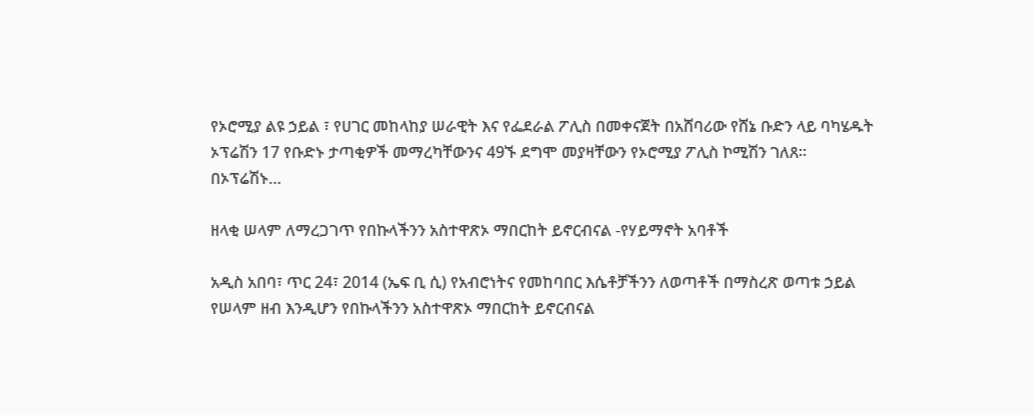የኦሮሚያ ልዩ ኃይል ፣ የሀገር መከላከያ ሠራዊት እና የፌደራል ፖሊስ በመቀናጀት በአሸባሪው የሸኔ ቡድን ላይ ባካሄዱት ኦፕሬሽን 17 የቡድኑ ታጣቂዎች መማረካቸውንና 49ኙ ደግሞ መያዛቸውን የኦሮሚያ ፖሊስ ኮሚሽን ገለጸ፡፡ በኦፕሬሽኑ…

ዘላቂ ሠላም ለማረጋገጥ የበኩላችንን አስተዋጽኦ ማበርከት ይኖርብናል -የሃይማኖት አባቶች

አዲስ አበባ፣ ጥር 24፣ 2014 (ኤፍ ቢ ሲ) የአብሮነትና የመከባበር እሴቶቻችንን ለወጣቶች በማስረጽ ወጣቱ ኃይል የሠላም ዘብ እንዲሆን የበኩላችንን አስተዋጽኦ ማበርከት ይኖርብናል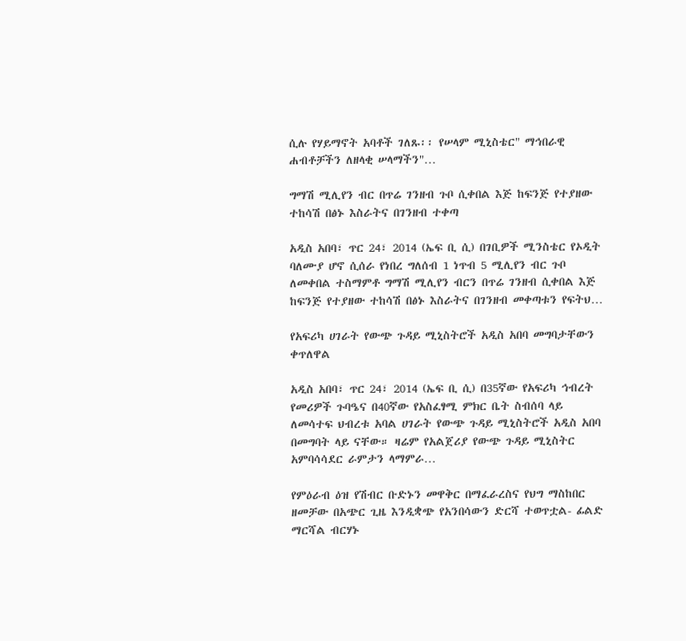ሲሉ የሃይማኖት አባቶች ገለጹ፡፡ የሠላም ሚኒስቴር" ማኅበራዊ ሐብቶቻችን ለዘላቂ ሠላማችን"…

ግማሽ ሚሊየን ብር በጥሬ ገንዘብ ጉቦ ሲቀበል እጅ ከፍንጅ የተያዘው ተከሳሽ በፅኑ እስራትና በገንዘብ ተቀጣ

አዲስ አበባ፣ ጥር 24፣ 2014 (ኤፍ ቢ ሲ) በገቢዎች ሚንስቴር የኦዲት ባለሙያ ሆኖ ሲሰራ የነበረ ግለሰብ 1 ነጥብ 5 ሚሊየን ብር ጉቦ ለመቀበል ተስማምቶ ግማሽ ሚሊየን ብርን በጥሬ ገንዘብ ሲቀበል እጅ ከፍንጅ የተያዘው ተከሳሽ በፅኑ እስራትና በገንዘብ መቀጣቱን የፍትህ…

የአፍሪካ ሀገራት የውጭ ጉዳይ ሚኒስትሮች አዲስ አበባ መግባታቸውን ቀጥለዋል

አዲስ አበባ፣ ጥር 24፣ 2014 (ኤፍ ቢ ሲ) በ35ኛው የአፍሪካ ኅብረት የመሪዎች ጉባዔና በ40ኛው የአስፈፃሚ ምክር ቤት ስብሰባ ላይ ለመሳተፍ ህብረቱ አባል ሀገራት የውጭ ጉዳይ ሚኒስትሮች አዲስ አበባ በመግባት ላይ ናቸው። ዛሬም የአልጀሪያ የውጭ ጉዳይ ሚኒስትር አምባሳሳደር ራምታን ላማምራ…

የምዕራብ ዕዝ የሽብር ቡድኑን መዋቅር በማፈራረስና የህግ ማስከበር ዘመቻው በአጭር ጊዜ እንዲቋጭ የአንበሳውን ድርሻ ተወጥቷል- ፊልድ ማርሻል ብርሃኑ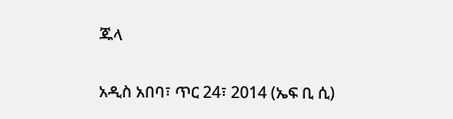ጁላ

አዲስ አበባ፣ ጥር 24፣ 2014 (ኤፍ ቢ ሲ)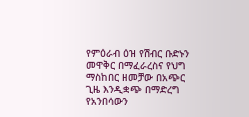የምዕራብ ዕዝ የሽብር ቡድኑን መዋቅር በማፈራረስና የህግ ማስከበር ዘመቻው በአጭር ጊዜ እንዲቋጭ በማድረግ የአንበሳውን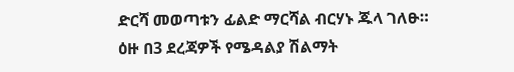ድርሻ መወጣቱን ፊልድ ማርሻል ብርሃኑ ጁላ ገለፁ። ዕዙ በ3 ደረጃዎች የሜዳልያ ሽልማት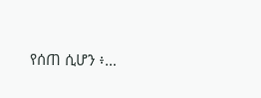የሰጠ ሲሆን ፥…